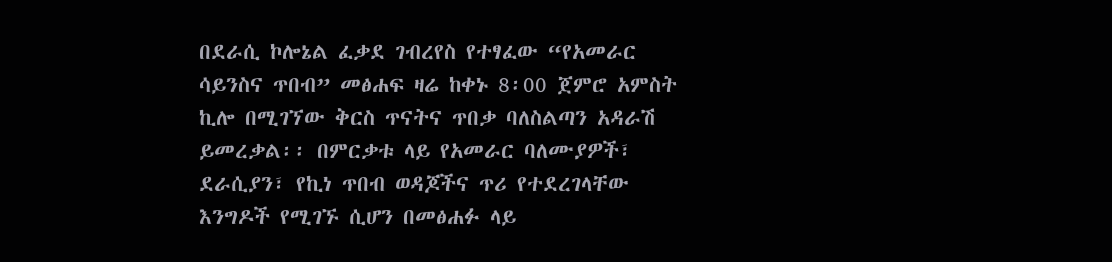በደራሲ ኮሎኔል ፈቃደ ገብረየስ የተፃፈው “የአመራር ሳይንስና ጥበብ” መፅሐፍ ዛሬ ከቀኑ 8፡00 ጀምሮ አምስት ኪሎ በሚገኘው ቅርስ ጥናትና ጥበቃ ባለስልጣን አዳራሽ ይመረቃል፡፡ በምርቃቱ ላይ የአመራር ባለሙያዎች፣ ደራሲያን፣ የኪነ ጥበብ ወዳጆችና ጥሪ የተደረገላቸው እንግዶች የሚገኙ ሲሆን በመፅሐፉ ላይ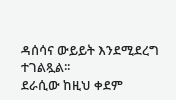ዳሰሳና ውይይት እንደሚደረግ ተገልጿል፡፡
ደራሲው ከዚህ ቀደም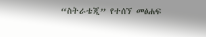“ስትራቴጂ” የተሰኘ መፅሐፍ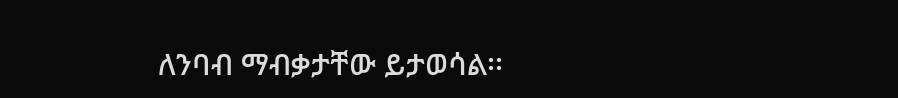ለንባብ ማብቃታቸው ይታወሳል፡፡